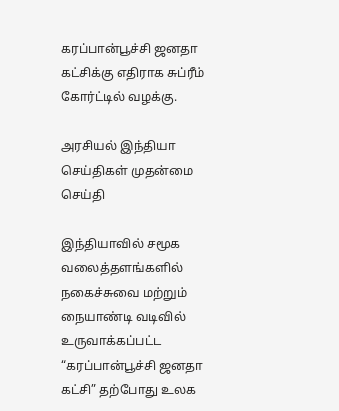கரப்பான்பூச்சி ஜனதா கட்சிக்கு எதிராக சுப்ரீம் கோர்ட்டில் வழக்கு.

அரசியல் இந்தியா செய்திகள் முதன்மை செய்தி

இந்தியாவில் சமூக வலைத்தளங்களில் நகைச்சுவை மற்றும் நையாண்டி வடிவில் உருவாக்கப்பட்ட “கரப்பான்பூச்சி ஜனதா கட்சி” தற்போது உலக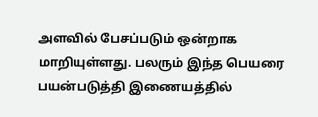அளவில் பேசப்படும் ஒன்றாக மாறியுள்ளது. பலரும் இந்த பெயரை பயன்படுத்தி இணையத்தில்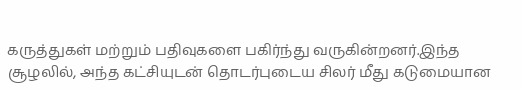கருத்துகள் மற்றும் பதிவுகளை பகிர்ந்து வருகின்றனர்.இந்த சூழலில், அந்த கட்சியுடன் தொடர்புடைய சிலர் மீது கடுமையான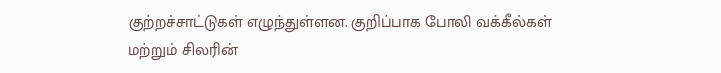குற்றச்சாட்டுகள் எழுந்துள்ளன. குறிப்பாக போலி வக்கீல்கள் மற்றும் சிலரின்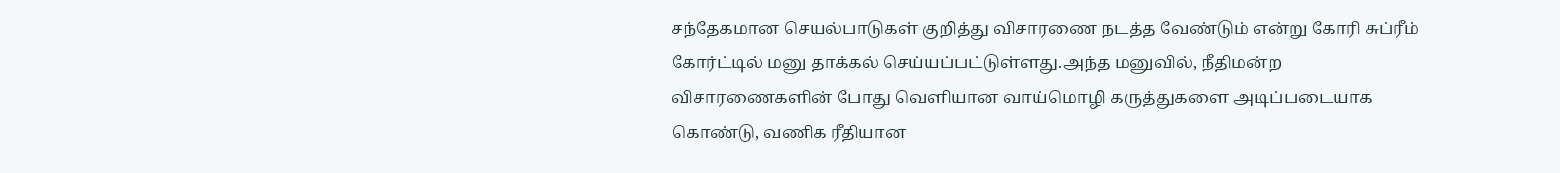சந்தேகமான செயல்பாடுகள் குறித்து விசாரணை நடத்த வேண்டும் என்று கோரி சுப்ரீம் கோர்ட்டில் மனு தாக்கல் செய்யப்பட்டுள்ளது.அந்த மனுவில், நீதிமன்ற விசாரணைகளின் போது வெளியான வாய்மொழி கருத்துகளை அடிப்படையாக கொண்டு, வணிக ரீதியான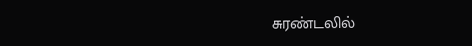சுரண்டலில்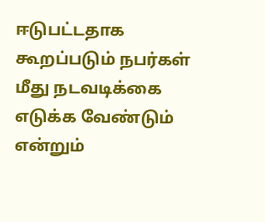ஈடுபட்டதாக கூறப்படும் நபர்கள் மீது நடவடிக்கை எடுக்க வேண்டும் என்றும்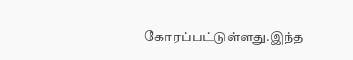கோரப்பட்டுள்ளது.இந்த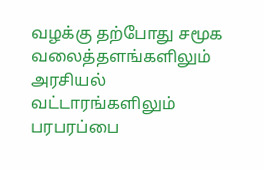வழக்கு தற்போது சமூக வலைத்தளங்களிலும் அரசியல் வட்டாரங்களிலும் பரபரப்பை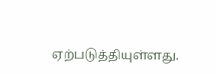ஏற்படுத்தியுள்ளது.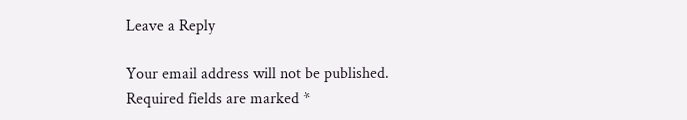Leave a Reply

Your email address will not be published. Required fields are marked *